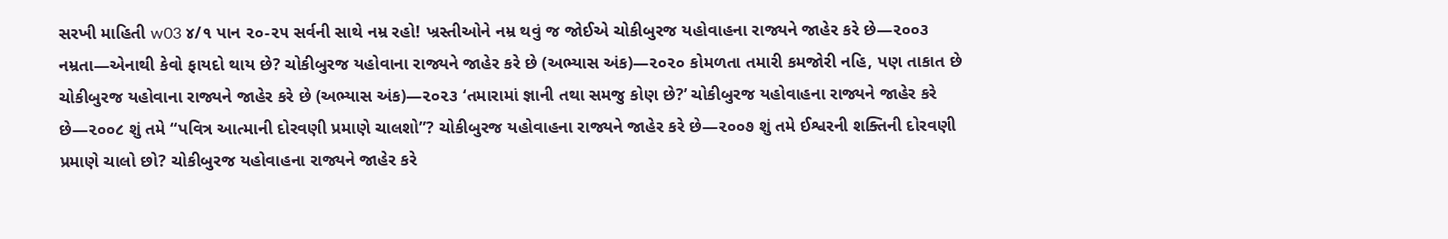સરખી માહિતી w03 ૪/૧ પાન ૨૦-૨૫ સર્વની સાથે નમ્ર રહો! ખ્રસ્તીઓને નમ્ર થવું જ જોઈએ ચોકીબુરજ યહોવાહના રાજ્યને જાહેર કરે છે—૨૦૦૩ નમ્રતા—એનાથી કેવો ફાયદો થાય છે? ચોકીબુરજ યહોવાના રાજ્યને જાહેર કરે છે (અભ્યાસ અંક)—૨૦૨૦ કોમળતા તમારી કમજોરી નહિ, પણ તાકાત છે ચોકીબુરજ યહોવાના રાજ્યને જાહેર કરે છે (અભ્યાસ અંક)—૨૦૨૩ ‘તમારામાં જ્ઞાની તથા સમજુ કોણ છે?’ ચોકીબુરજ યહોવાહના રાજ્યને જાહેર કરે છે—૨૦૦૮ શું તમે “પવિત્ર આત્માની દોરવણી પ્રમાણે ચાલશો”? ચોકીબુરજ યહોવાહના રાજ્યને જાહેર કરે છે—૨૦૦૭ શું તમે ઈશ્વરની શક્તિની દોરવણી પ્રમાણે ચાલો છો? ચોકીબુરજ યહોવાહના રાજ્યને જાહેર કરે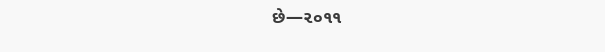છે—૨૦૧૧